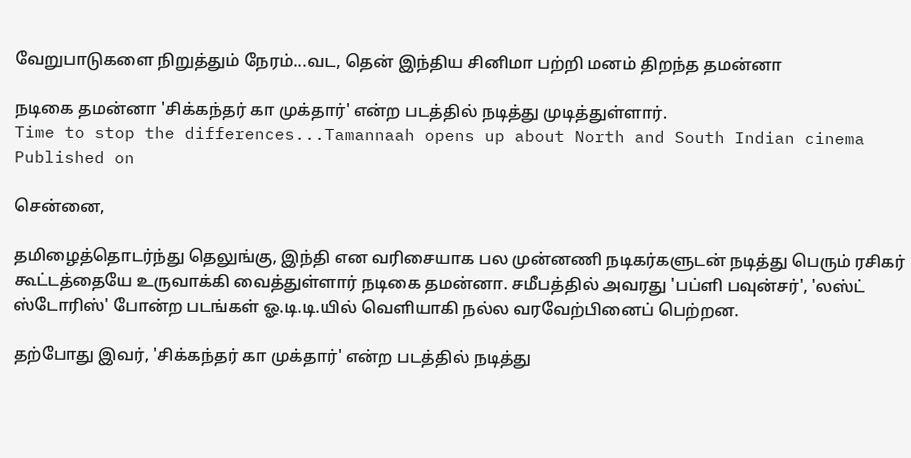வேறுபாடுகளை நிறுத்தும் நேரம்...வட, தென் இந்திய சினிமா பற்றி மனம் திறந்த தமன்னா

நடிகை தமன்னா 'சிக்கந்தர் கா முக்தார்' என்ற படத்தில் நடித்து முடித்துள்ளார்.
Time to stop the differences...Tamannaah opens up about North and South Indian cinema
Published on

சென்னை,

தமிழைத்தொடர்ந்து தெலுங்கு, இந்தி என வரிசையாக பல முன்னணி நடிகர்களுடன் நடித்து பெரும் ரசிகர் கூட்டத்தையே உருவாக்கி வைத்துள்ளார் நடிகை தமன்னா. சமீபத்தில் அவரது 'பப்ளி பவுன்சர்', 'லஸ்ட் ஸ்டோரிஸ்' போன்ற படங்கள் ஓ.டி.டி.யில் வெளியாகி நல்ல வரவேற்பினைப் பெற்றன.

தற்போது இவர், 'சிக்கந்தர் கா முக்தார்' என்ற படத்தில் நடித்து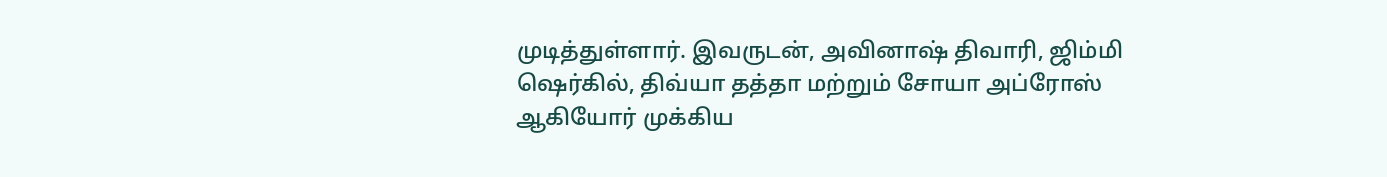முடித்துள்ளார். இவருடன், அவினாஷ் திவாரி, ஜிம்மி ஷெர்கில், திவ்யா தத்தா மற்றும் சோயா அப்ரோஸ் ஆகியோர் முக்கிய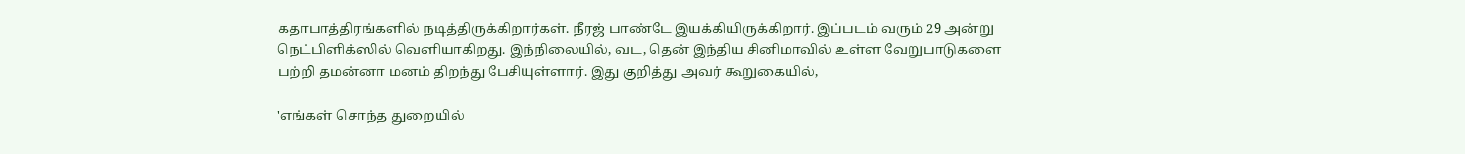கதாபாத்திரங்களில் நடித்திருக்கிறார்கள். நீரஜ் பாண்டே இயக்கியிருக்கிறார். இப்படம் வரும் 29 அன்று நெட்பிளிக்ஸில் வெளியாகிறது. இந்நிலையில், வட, தென் இந்திய சினிமாவில் உள்ள வேறுபாடுகளை பற்றி தமன்னா மனம் திறந்து பேசியுள்ளார். இது குறித்து அவர் கூறுகையில்,

'எங்கள் சொந்த துறையில்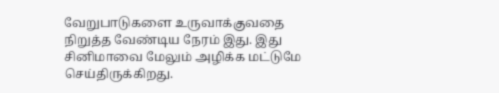வேறுபாடுகளை உருவாக்குவதை நிறுத்த வேண்டிய நேரம் இது. இது சினிமாவை மேலும் அழிக்க மட்டுமே செய்திருக்கிறது.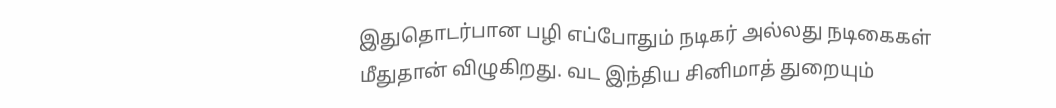இதுதொடர்பான பழி எப்போதும் நடிகர் அல்லது நடிகைகள் மீதுதான் விழுகிறது. வட இந்திய சினிமாத் துறையும்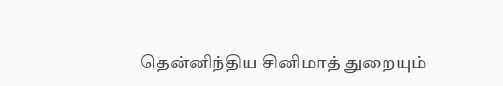தென்னிந்திய சினிமாத் துறையும்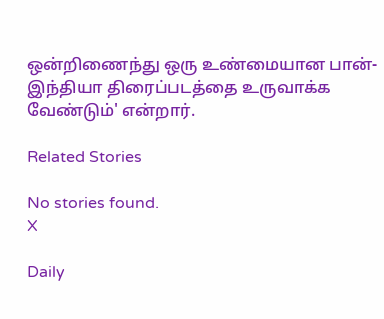ஒன்றிணைந்து ஒரு உண்மையான பான்-இந்தியா திரைப்படத்தை உருவாக்க வேண்டும்' என்றார்.

Related Stories

No stories found.
X

Daily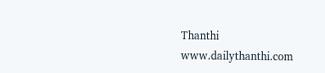Thanthi
www.dailythanthi.com